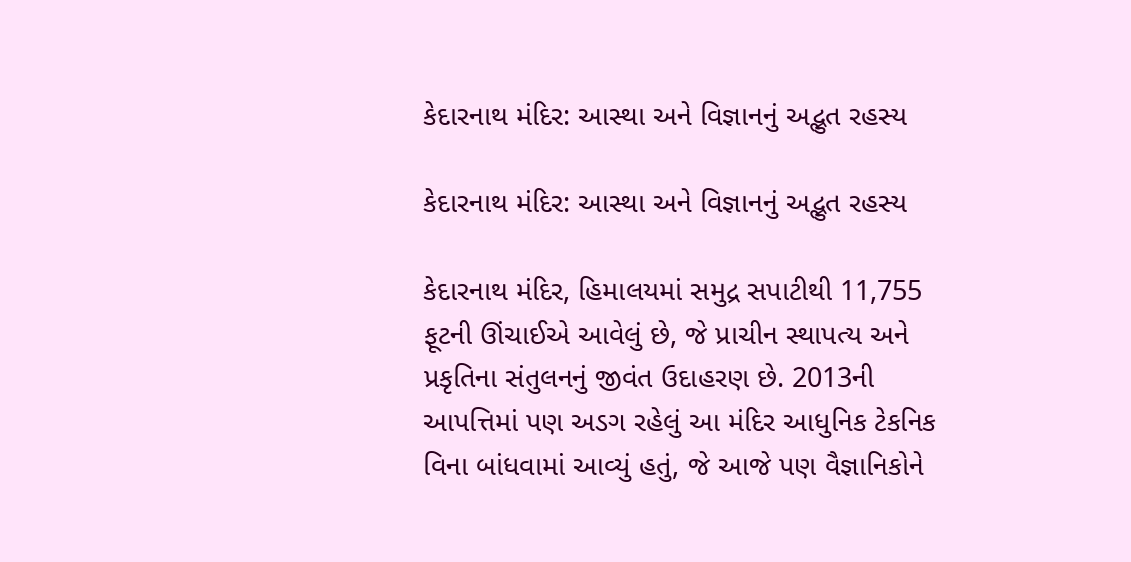કેદારનાથ મંદિર: આસ્થા અને વિજ્ઞાનનું અદ્ભુત રહસ્ય

કેદારનાથ મંદિર: આસ્થા અને વિજ્ઞાનનું અદ્ભુત રહસ્ય

કેદારનાથ મંદિર, હિમાલયમાં સમુદ્ર સપાટીથી 11,755 ફૂટની ઊંચાઈએ આવેલું છે, જે પ્રાચીન સ્થાપત્ય અને પ્રકૃતિના સંતુલનનું જીવંત ઉદાહરણ છે. 2013ની આપત્તિમાં પણ અડગ રહેલું આ મંદિર આધુનિક ટેકનિક વિના બાંધવામાં આવ્યું હતું, જે આજે પણ વૈજ્ઞાનિકોને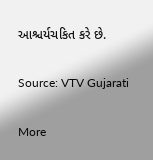આશ્ચર્યચકિત કરે છે.

Source: VTV Gujarati

More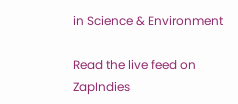in Science & Environment

Read the live feed on ZapIndies